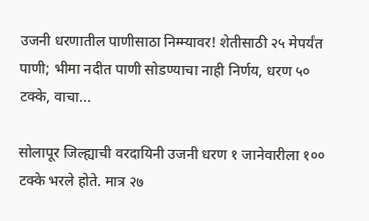उजनी धरणातील पाणीसाठा निम्म्यावर! शेतीसाठी २५ मेपर्यंत पाणी; भीमा नदीत पाणी सोडण्याचा नाही निर्णय, धरण ५० टक्के, वाचा...

सोलापूर जिल्ह्याची वरदायिनी उजनी धरण १ जानेवारीला १०० टक्के भरले होते. मात्र २७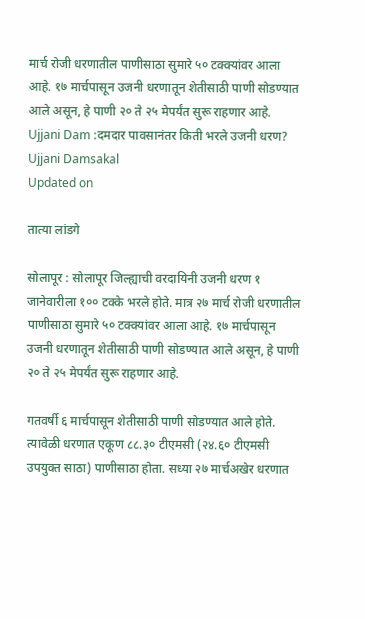मार्च रोजी धरणातील पाणीसाठा सुमारे ५० टक्क्यांवर आला आहे. १७ मार्चपासून उजनी धरणातून शेतीसाठी पाणी सोडण्यात आले असून, हे पाणी २० ते २५ मेपर्यंत सुरू राहणार आहे.
Ujjani Dam :दमदार पावसानंतर किती भरले उजनी धरण?
Ujjani Damsakal
Updated on

तात्या लांडगे

सोलापूर : सोलापूर जिल्ह्याची वरदायिनी उजनी धरण १ जानेवारीला १०० टक्के भरले होते. मात्र २७ मार्च रोजी धरणातील पाणीसाठा सुमारे ५० टक्क्यांवर आला आहे. १७ मार्चपासून उजनी धरणातून शेतीसाठी पाणी सोडण्यात आले असून, हे पाणी २० ते २५ मेपर्यंत सुरू राहणार आहे.

गतवर्षी ६ मार्चपासून शेतीसाठी पाणी सोडण्यात आले होते. त्यावेळी धरणात एकूण ८८.३० टीएमसी (२४.६० टीएमसी उपयुक्त साठा) पाणीसाठा होता. सध्या २७ मार्चअखेर धरणात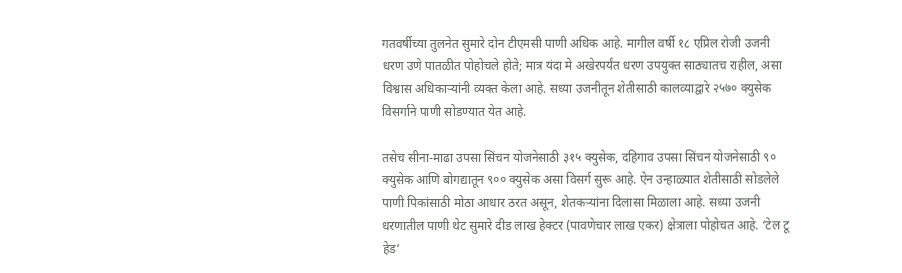गतवर्षीच्या तुलनेत सुमारे दोन टीएमसी पाणी अधिक आहे. मागील वर्षी १८ एप्रिल रोजी उजनी धरण उणे पातळीत पोहोचले होते; मात्र यंदा मे अखेरपर्यंत धरण उपयुक्त साठ्यातच राहील, असा विश्वास अधिकाऱ्यांनी व्यक्त केला आहे. सध्या उजनीतून शेतीसाठी कालव्याद्वारे २५७० क्युसेक विसर्गाने पाणी सोडण्यात येत आहे.

तसेच सीना-माढा उपसा सिंचन योजनेसाठी ३१५ क्युसेक, दहिगाव उपसा सिंचन योजनेसाठी ९० क्युसेक आणि बोगद्यातून ९०० क्युसेक असा विसर्ग सुरू आहे. ऐन उन्हाळ्यात शेतीसाठी सोडलेले पाणी पिकांसाठी मोठा आधार ठरत असून, शेतकऱ्यांना दिलासा मिळाला आहे. सध्या उजनी धरणातील पाणी थेट सुमारे दीड लाख हेक्टर (पावणेचार लाख एकर) क्षेत्राला पोहोचत आहे. ‘टेल टू हेड’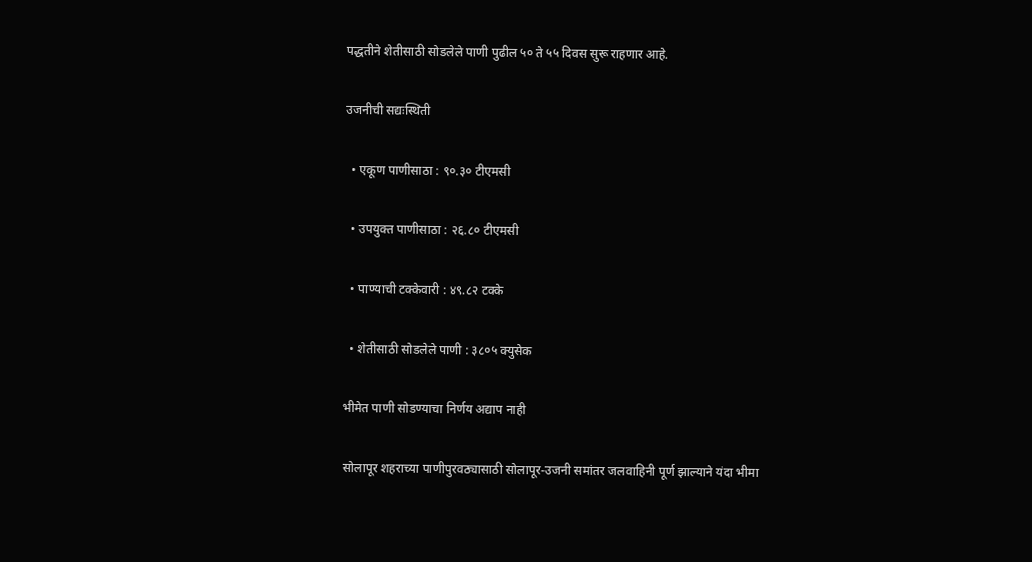पद्धतीने शेतीसाठी सोडलेले पाणी पुढील ५० ते ५५ दिवस सुरू राहणार आहे.

उजनीची सद्यःस्थिती

  • एकूण पाणीसाठा : ९०.३० टीएमसी

  • उपयुक्त पाणीसाठा : २६.८० टीएमसी

  • पाण्याची टक्केवारी : ४९.८२ टक्के

  • शेतीसाठी सोडलेले पाणी : ३८०५ क्युसेक

भीमेत पाणी सोडण्याचा निर्णय अद्याप नाही

सोलापूर शहराच्या पाणीपुरवठ्यासाठी सोलापूर-उजनी समांतर जलवाहिनी पूर्ण झाल्याने यंदा भीमा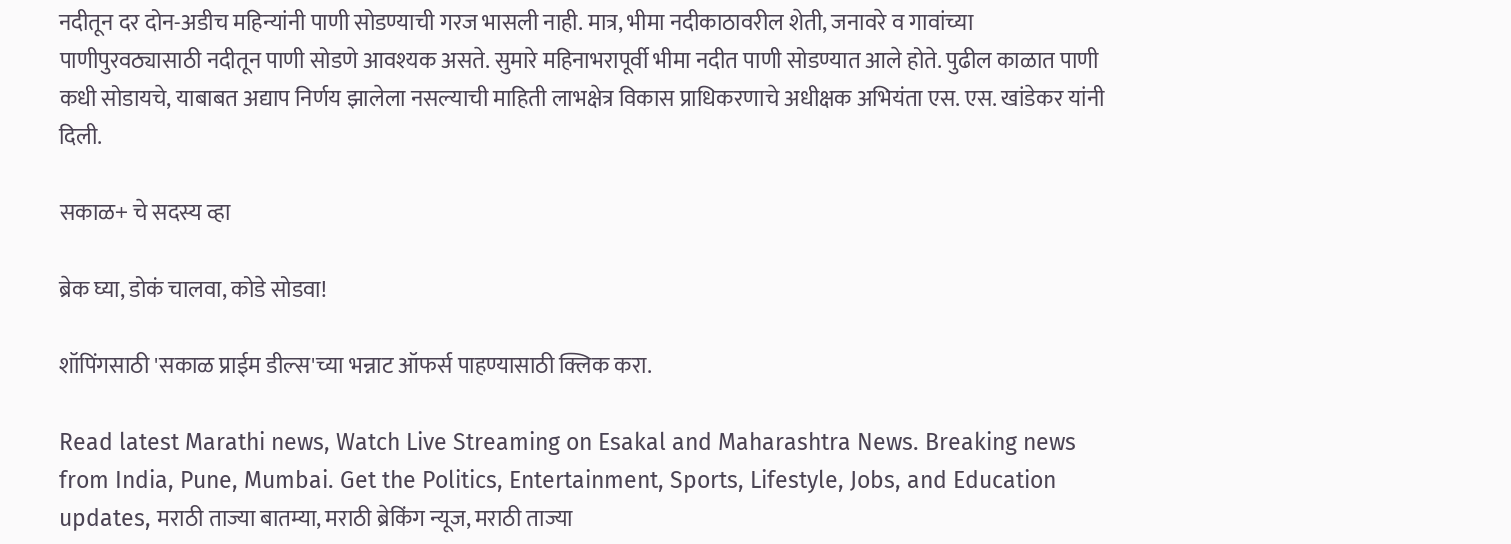नदीतून दर दोन-अडीच महिन्यांनी पाणी सोडण्याची गरज भासली नाही. मात्र, भीमा नदीकाठावरील शेती, जनावरे व गावांच्या पाणीपुरवठ्यासाठी नदीतून पाणी सोडणे आवश्यक असते. सुमारे महिनाभरापूर्वी भीमा नदीत पाणी सोडण्यात आले होते. पुढील काळात पाणी कधी सोडायचे, याबाबत अद्याप निर्णय झालेला नसल्याची माहिती लाभक्षेत्र विकास प्राधिकरणाचे अधीक्षक अभियंता एस. एस. खांडेकर यांनी दिली.

सकाळ+ चे सदस्य व्हा

ब्रेक घ्या, डोकं चालवा, कोडे सोडवा!

शॉपिंगसाठी 'सकाळ प्राईम डील्स'च्या भन्नाट ऑफर्स पाहण्यासाठी क्लिक करा.

Read latest Marathi news, Watch Live Streaming on Esakal and Maharashtra News. Breaking news from India, Pune, Mumbai. Get the Politics, Entertainment, Sports, Lifestyle, Jobs, and Education updates, मराठी ताज्या बातम्या, मराठी ब्रेकिंग न्यूज, मराठी ताज्या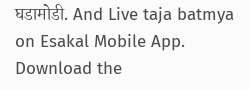घडामोडी. And Live taja batmya on Esakal Mobile App. Download the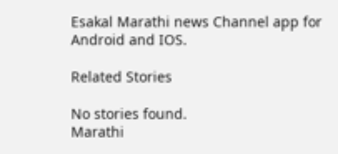Esakal Marathi news Channel app for Android and IOS.

Related Stories

No stories found.
Marathi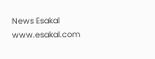News Esakal
www.esakal.com